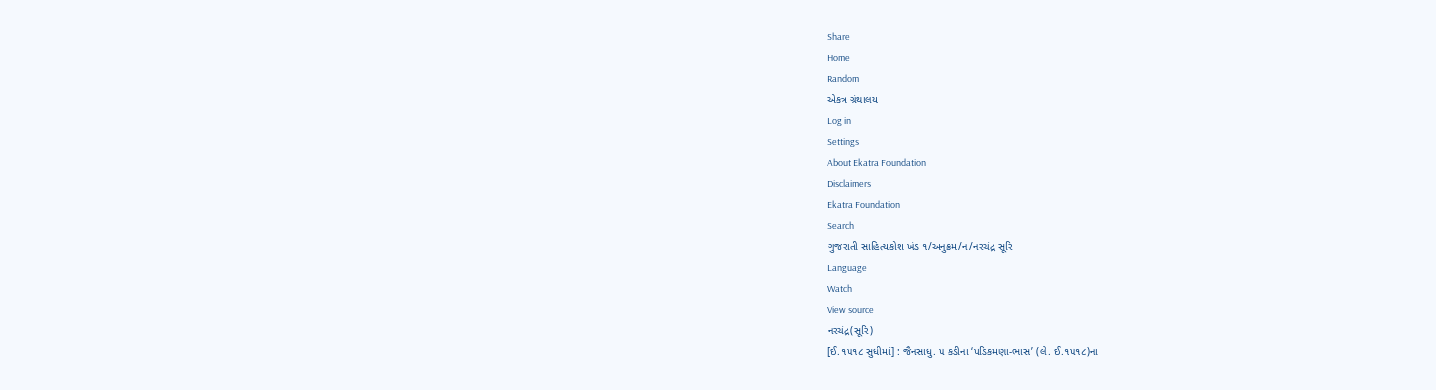Share
Home
Random
એકત્ર ગ્રંથાલય
Log in
Settings
About Ekatra Foundation
Disclaimers
Ekatra Foundation
Search
ગુજરાતી સાહિત્યકોશ ખંડ ૧/અનુક્રમ/ન/નરચંદ્ર સૂરિ
Language
Watch
View source
નરચંદ્ર(સૂરિ)
[ઈ.૧૫૧૮ સુધીમાં] : જૈનસાધુ. ૫ કડીના ‘પડિકમણા-ભાસ’ (લે. ઈ.૧૫૧૮)ના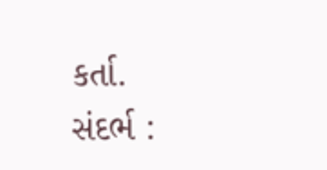કર્તા.
સંદર્ભ :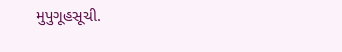મુપુગૂહસૂચી.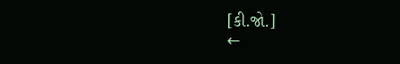[કી.જો.]
←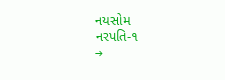નયસોમ
નરપતિ-૧
→